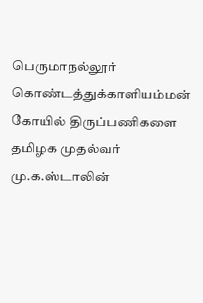பெருமாநல்லூர் கொண்டத்துக்காளியம்மன் கோயில் திருப்பணிகளை தமிழக முதல்வர் மு.க.ஸ்டாலின்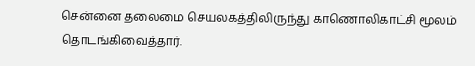சென்னை தலைமை செயலகத்திலிருந்து காணொலிகாட்சி மூலம் தொடங்கிவைத்தார்.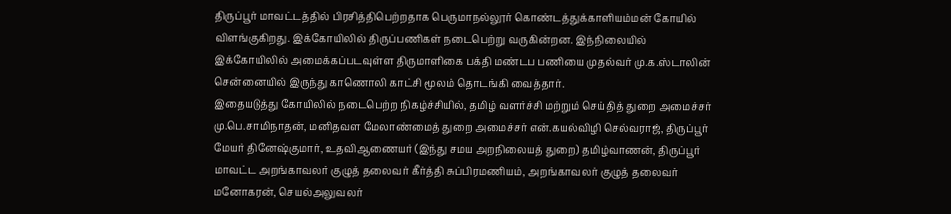திருப்பூர் மாவட்டத்தில் பிரசித்திபெற்றதாக பெருமாநல்லூர் கொண்டத்துக்காளியம்மன் கோயில் விளங்குகிறது. இக்கோயிலில் திருப்பணிகள் நடைபெற்று வருகின்றன. இந்நிலையில் இக்கோயிலில் அமைக்கப்படவுள்ள திருமாளிகை பக்தி மண்டப பணியை முதல்வர் மு.க.ஸ்டாலின் சென்னையில் இருந்து காணொலி காட்சி மூலம் தொடங்கி வைத்தார்.
இதையடுத்து கோயிலில் நடைபெற்ற நிகழ்ச்சியில், தமிழ் வளர்ச்சி மற்றும் செய்தித் துறை அமைச்சர் மு.பெ.சாமிநாதன், மனிதவள மேலாண்மைத் துறை அமைச்சர் என்.கயல்விழி செல்வராஜ், திருப்பூர் மேயர் தினேஷ்குமார், உதவிஆணையர் (இந்து சமய அறநிலையத் துறை) தமிழ்வாணன், திருப்பூர் மாவட்ட அறங்காவலர் குழுத் தலைவர் கீர்த்தி சுப்பிரமணியம், அறங்காவலர் குழுத் தலைவர் மனோகரன், செயல்அலுவலர்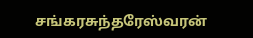சங்கரசுந்தரேஸ்வரன்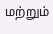மற்றும்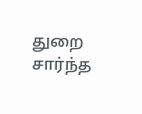துறை சார்ந்த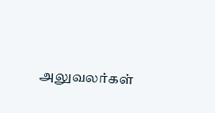அலுவலர்கள்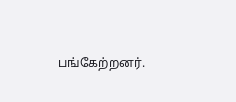பங்கேற்றனர்.